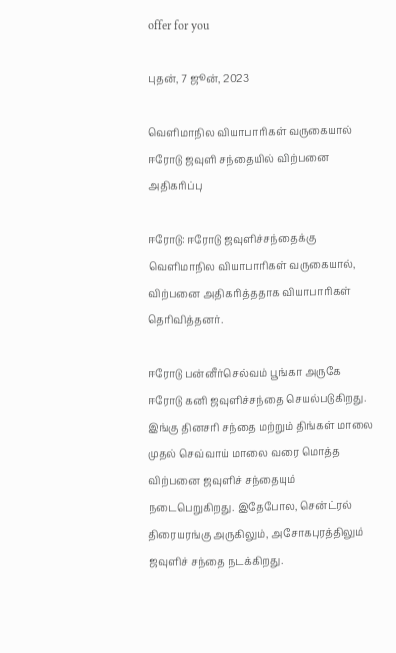offer for you

புதன், 7 ஜூன், 2023

வெளிமாநில வியாபாரிகள் வருகையால் ஈரோடு ஜவுளி சந்தையில் விற்பனை அதிகரிப்பு

ஈரோடு: ஈரோடு ஜவுளிச்சந்தைக்கு வெளிமாநில வியாபாரிகள் வருகையால், விற்பனை அதிகரித்ததாக வியாபாரிகள் தெரிவித்தனர்.

ஈரோடு பன்னீர்செல்வம் பூங்கா அருகே ஈரோடு கனி ஜவுளிச்சந்தை செயல்படுகிறது. இங்கு தினசரி சந்தை மற்றும் திங்கள் மாலை முதல் செவ்வாய் மாலை வரை மொத்த விற்பனை ஜவுளிச் சந்தையும் நடைபெறுகிறது. இதேபோல, சென்ட்ரல் திரையரங்கு அருகிலும், அசோகபுரத்திலும் ஜவுளிச் சந்தை நடக்கிறது.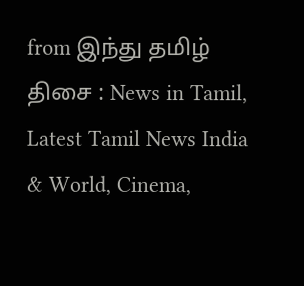from இந்து தமிழ் திசை : News in Tamil, Latest Tamil News India & World, Cinema,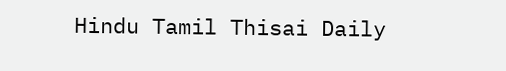Hindu Tamil Thisai Daily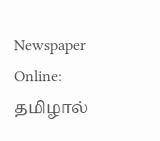Newspaper Online: தமிழால்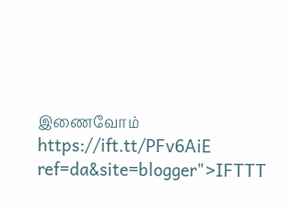இணைவோம் https://ift.tt/PFv6AiE
ref=da&site=blogger">IFTTT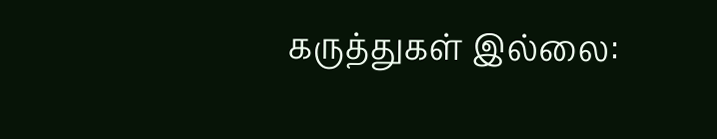கருத்துகள் இல்லை: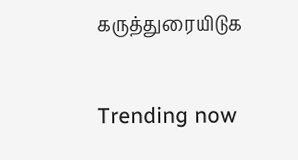கருத்துரையிடுக

Trending now